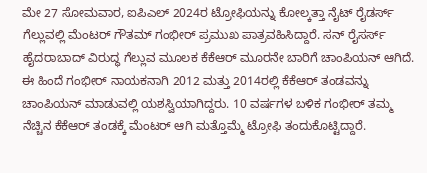ಮೇ 27 ಸೋಮವಾರ, ಐಪಿಎಲ್ 2024ರ ಟ್ರೋಫಿಯನ್ನು ಕೋಲ್ಕತ್ತಾ ನೈಟ್ ರೈಡರ್ಸ್ ಗೆಲ್ಲುವಲ್ಲಿ ಮೆಂಟರ್ ಗೌತಮ್ ಗಂಭೀರ್ ಪ್ರಮುಖ ಪಾತ್ರವಹಿಸಿದ್ದಾರೆ. ಸನ್ ರೈಸರ್ಸ್ ಹೈದರಾಬಾದ್ ವಿರುದ್ಧ ಗೆಲ್ಲುವ ಮೂಲಕ ಕೆಕೆಆರ್ ಮೂರನೇ ಬಾರಿಗೆ ಚಾಂಪಿಯನ್ ಆಗಿದೆ.
ಈ ಹಿಂದೆ ಗಂಭೀರ್ ನಾಯಕನಾಗಿ 2012 ಮತ್ತು 2014ರಲ್ಲಿ ಕೆಕೆಆರ್ ತಂಡವನ್ನು ಚಾಂಪಿಯನ್ ಮಾಡುವಲ್ಲಿ ಯಶಸ್ವಿಯಾಗಿದ್ದರು. 10 ವರ್ಷಗಳ ಬಳಿಕ ಗಂಭೀರ್ ತಮ್ಮ ನೆಚ್ಚಿನ ಕೆಕೆಆರ್ ತಂಡಕ್ಕೆ ಮೆಂಟರ್ ಆಗಿ ಮತ್ತೊಮ್ಮೆ ಟ್ರೋಫಿ ತಂದುಕೊಟ್ಟಿದ್ದಾರೆ.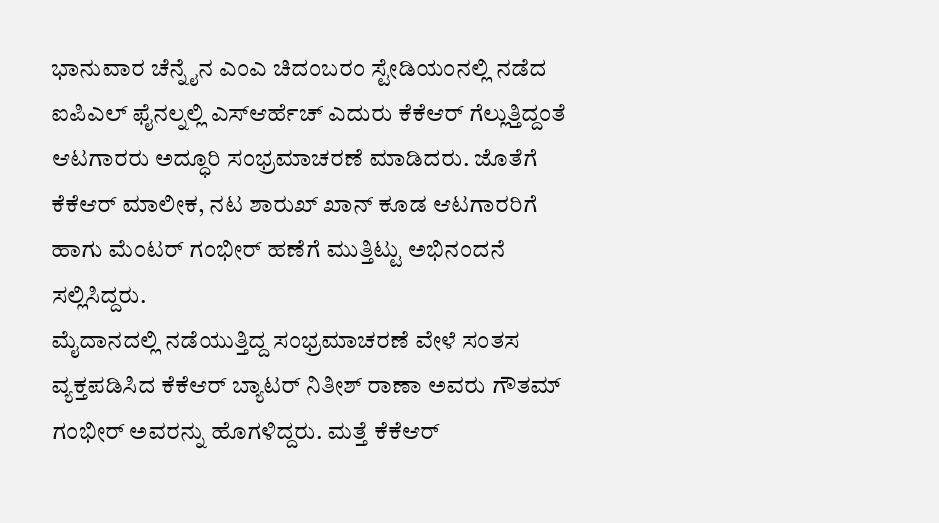ಭಾನುವಾರ ಚೆನ್ನೈನ ಎಂಎ ಚಿದಂಬರಂ ಸ್ಟೇಡಿಯಂನಲ್ಲಿ ನಡೆದ ಐಪಿಎಲ್ ಫೈನಲ್ನಲ್ಲಿ ಎಸ್ಆರ್ಹೆಚ್ ಎದುರು ಕೆಕೆಆರ್ ಗೆಲ್ಲುತ್ತಿದ್ದಂತೆ ಆಟಗಾರರು ಅದ್ಧೂರಿ ಸಂಭ್ರಮಾಚರಣೆ ಮಾಡಿದರು. ಜೊತೆಗೆ ಕೆಕೆಆರ್ ಮಾಲೀಕ, ನಟ ಶಾರುಖ್ ಖಾನ್ ಕೂಡ ಆಟಗಾರರಿಗೆ ಹಾಗು ಮೆಂಟರ್ ಗಂಭೀರ್ ಹಣೆಗೆ ಮುತ್ತಿಟ್ಟು ಅಭಿನಂದನೆ ಸಲ್ಲಿಸಿದ್ದರು.
ಮೈದಾನದಲ್ಲಿ ನಡೆಯುತ್ತಿದ್ದ ಸಂಭ್ರಮಾಚರಣೆ ವೇಳೆ ಸಂತಸ ವ್ಯಕ್ತಪಡಿಸಿದ ಕೆಕೆಆರ್ ಬ್ಯಾಟರ್ ನಿತೀಶ್ ರಾಣಾ ಅವರು ಗೌತಮ್ ಗಂಭೀರ್ ಅವರನ್ನು ಹೊಗಳಿದ್ದರು. ಮತ್ತೆ ಕೆಕೆಆರ್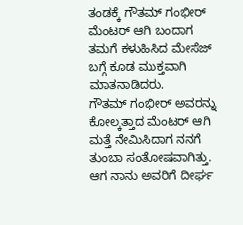ತಂಡಕ್ಕೆ ಗೌತಮ್ ಗಂಭೀರ್ ಮೆಂಟರ್ ಆಗಿ ಬಂದಾಗ ತಮಗೆ ಕಳುಹಿಸಿದ ಮೇಸೆಜ್ ಬಗ್ಗೆ ಕೂಡ ಮುಕ್ತವಾಗಿ ಮಾತನಾಡಿದರು.
ಗೌತಮ್ ಗಂಭೀರ್ ಅವರನ್ನು ಕೋಲ್ಕತ್ತಾದ ಮೆಂಟರ್ ಆಗಿ ಮತ್ತೆ ನೇಮಿಸಿದಾಗ ನನಗೆ ತುಂಬಾ ಸಂತೋಷವಾಗಿತ್ತು. ಆಗ ನಾನು ಅವರಿಗೆ ದೀರ್ಘ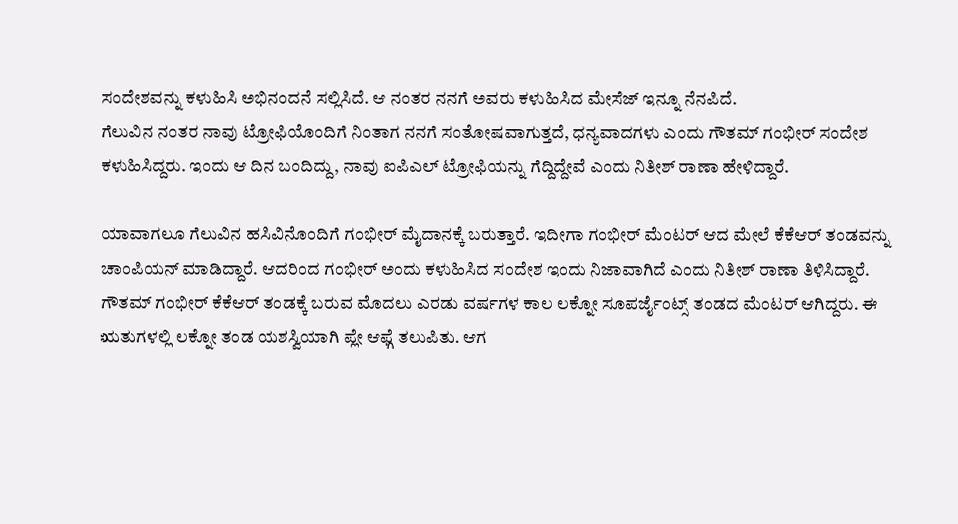ಸಂದೇಶವನ್ನು ಕಳುಹಿಸಿ ಅಭಿನಂದನೆ ಸಲ್ಲಿಸಿದೆ. ಆ ನಂತರ ನನಗೆ ಅವರು ಕಳುಹಿಸಿದ ಮೇಸೆಜ್ ಇನ್ನೂ ನೆನಪಿದೆ.
ಗೆಲುವಿನ ನಂತರ ನಾವು ಟ್ರೋಫಿಯೊಂದಿಗೆ ನಿಂತಾಗ ನನಗೆ ಸಂತೋಷವಾಗುತ್ತದೆ, ಧನ್ಯವಾದಗಳು ಎಂದು ಗೌತಮ್ ಗಂಭೀರ್ ಸಂದೇಶ ಕಳುಹಿಸಿದ್ದರು. ಇಂದು ಆ ದಿನ ಬಂದಿದ್ದು, ನಾವು ಐಪಿಎಲ್ ಟ್ರೋಫಿಯನ್ನು ಗೆದ್ದಿದ್ದೇವೆ ಎಂದು ನಿತೀಶ್ ರಾಣಾ ಹೇಳಿದ್ದಾರೆ.

ಯಾವಾಗಲೂ ಗೆಲುವಿನ ಹಸಿವಿನೊಂದಿಗೆ ಗಂಭೀರ್ ಮೈದಾನಕ್ಕೆ ಬರುತ್ತಾರೆ. ಇದೀಗಾ ಗಂಭೀರ್ ಮೆಂಟರ್ ಆದ ಮೇಲೆ ಕೆಕೆಆರ್ ತಂಡವನ್ನು ಚಾಂಪಿಯನ್ ಮಾಡಿದ್ದಾರೆ. ಆದರಿಂದ ಗಂಭೀರ್ ಅಂದು ಕಳುಹಿಸಿದ ಸಂದೇಶ ಇಂದು ನಿಜಾವಾಗಿದೆ ಎಂದು ನಿತೀಶ್ ರಾಣಾ ತಿಳಿಸಿದ್ದಾರೆ.
ಗೌತಮ್ ಗಂಭೀರ್ ಕೆಕೆಆರ್ ತಂಡಕ್ಕೆ ಬರುವ ಮೊದಲು ಎರಡು ವರ್ಷಗಳ ಕಾಲ ಲಕ್ನೋ ಸೂಪರ್ಜೈಂಟ್ಸ್ ತಂಡದ ಮೆಂಟರ್ ಆಗಿದ್ದರು. ಈ ಋತುಗಳಲ್ಲಿ ಲಕ್ನೋ ತಂಡ ಯಶಸ್ವಿಯಾಗಿ ಪ್ಲೇ ಆಫ್ಗೆ ತಲುಪಿತು. ಆಗ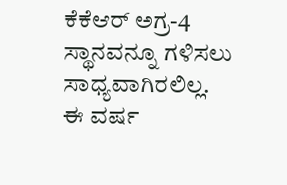ಕೆಕೆಆರ್ ಅಗ್ರ-4 ಸ್ಥಾನವನ್ನೂ ಗಳಿಸಲು ಸಾಧ್ಯವಾಗಿರಲಿಲ್ಲ.
ಈ ವರ್ಷ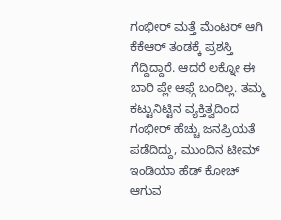ಗಂಭೀರ್ ಮತ್ತೆ ಮೆಂಟರ್ ಆಗಿ ಕೆಕೆಆರ್ ತಂಡಕ್ಕೆ ಪ್ರಶಸ್ತಿ ಗೆದ್ದಿದ್ದಾರೆ. ಆದರೆ ಲಕ್ನೋ ಈ ಬಾರಿ ಪ್ಲೇ ಆಫ್ಗೆ ಬಂದಿಲ್ಲ. ತಮ್ಮ ಕಟ್ಟುನಿಟ್ಟಿನ ವ್ಯಕ್ತಿತ್ವದಿಂದ ಗಂಭೀರ್ ಹೆಚ್ಚು ಜನಪ್ರಿಯತೆ ಪಡೆದಿದ್ದು, ಮುಂದಿನ ಟೀಮ್ ಇಂಡಿಯಾ ಹೆಡ್ ಕೋಚ್ ಆಗುವ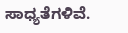ಸಾಧ್ಯತೆಗಳಿವೆ.